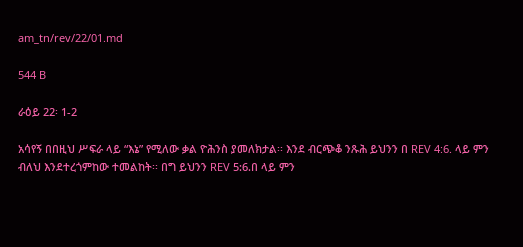am_tn/rev/22/01.md

544 B

ራዕይ 22፡ 1-2

አሳየኝ በበዚህ ሥፍራ ላይ “እኔ” የሚለው ቃል ዮሕንስ ያመለክታል፡፡ እንደ ብርጭቆ ንጹሕ ይህንን በ REV 4:6. ላይ ምን ብለህ እንደተረጎምከው ተመልከት፡፡ በግ ይህንን REV 5:6.በ ላይ ምን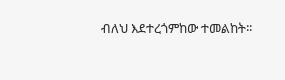ብለህ እደተረጎምከው ተመልከት፡፡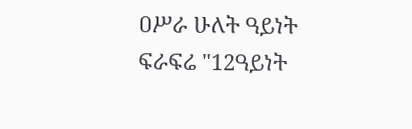ዐሥራ ሁለት ዓይነት ፍራፍሬ "12ዓይነት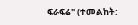ፍራፍሬ" (ተመልከት: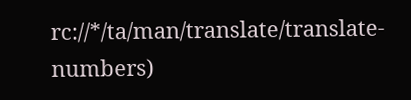rc://*/ta/man/translate/translate-numbers)